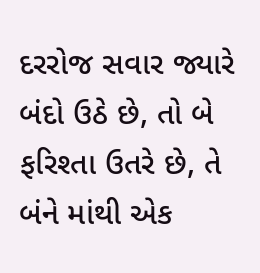દરરોજ સવાર જ્યારે બંદો ઉઠે છે, તો બે ફરિશ્તા ઉતરે છે, તે બંને માંથી એક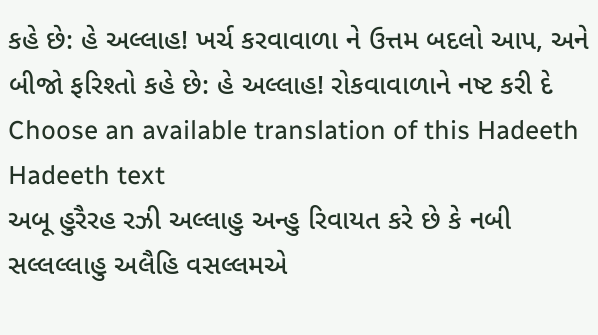કહે છે: હે અલ્લાહ! ખર્ચ કરવાવાળા ને ઉત્તમ બદલો આપ, અને બીજો ફરિશ્તો કહે છે: હે અલ્લાહ! રોકવાવાળાને નષ્ટ કરી દે
Choose an available translation of this Hadeeth
Hadeeth text
અબૂ હુરૈરહ રઝી અલ્લાહુ અન્હુ રિવાયત કરે છે કે નબી સલ્લલ્લાહુ અલૈહિ વસલ્લમએ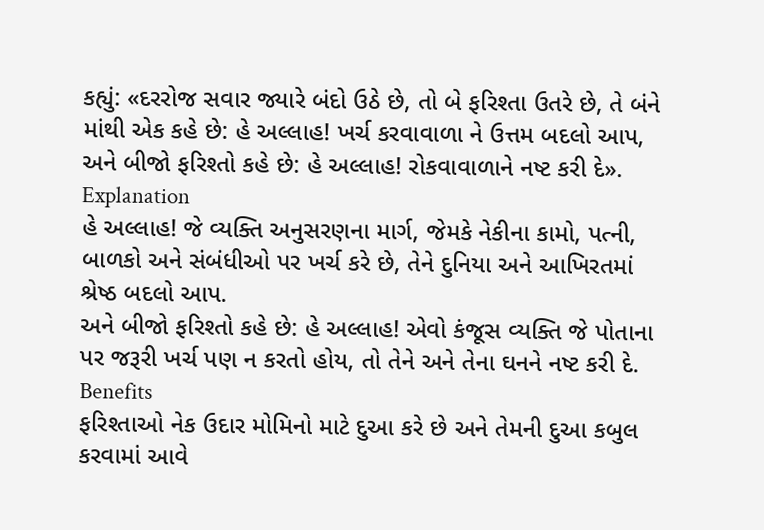કહ્યું: «દરરોજ સવાર જ્યારે બંદો ઉઠે છે, તો બે ફરિશ્તા ઉતરે છે, તે બંને માંથી એક કહે છે: હે અલ્લાહ! ખર્ચ કરવાવાળા ને ઉત્તમ બદલો આપ, અને બીજો ફરિશ્તો કહે છે: હે અલ્લાહ! રોકવાવાળાને નષ્ટ કરી દે».
Explanation
હે અલ્લાહ! જે વ્યક્તિ અનુસરણના માર્ગ, જેમકે નેકીના કામો, પત્ની, બાળકો અને સંબંધીઓ પર ખર્ચ કરે છે, તેને દુનિયા અને આખિરતમાં શ્રેષ્ઠ બદલો આપ.
અને બીજો ફરિશ્તો કહે છે: હે અલ્લાહ! એવો કંજૂસ વ્યક્તિ જે પોતાના પર જરૂરી ખર્ચ પણ ન કરતો હોય, તો તેને અને તેના ઘનને નષ્ટ કરી દે.
Benefits
ફરિશ્તાઓ નેક ઉદાર મોમિનો માટે દુઆ કરે છે અને તેમની દુઆ કબુલ કરવામાં આવે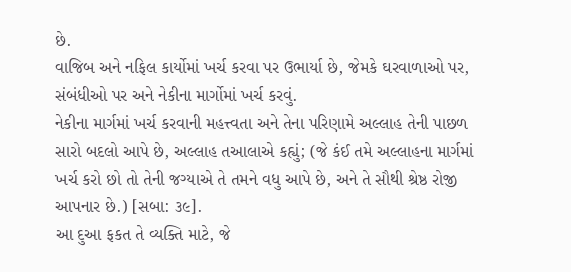છે.
વાજિબ અને નફિલ કાર્યોમાં ખર્ચ કરવા પર ઉભાર્યા છે, જેમકે ઘરવાળાઓ પર, સંબંધીઓ પર અને નેકીના માર્ગોમાં ખર્ચ કરવું.
નેકીના માર્ગમાં ખર્ચ કરવાની મહત્ત્વતા અને તેના પરિણામે અલ્લાહ તેની પાછળ સારો બદલો આપે છે, અલ્લાહ તઆલાએ કહ્યું; (જે કંઈ તમે અલ્લાહના માર્ગમાં ખર્ચ કરો છો તો તેની જગ્યાએ તે તમને વધુ આપે છે, અને તે સૌથી શ્રેષ્ઠ રોજી આપનાર છે.) [સબા: ૩૯].
આ દુઆ ફકત તે વ્યક્તિ માટે, જે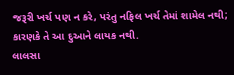જરૂરી ખર્ચ પણ ન કરે, પરંતુ નફિલ ખર્ચ તેમાં શામેલ નથી; કારણકે તે આ દુઆને લાયક નથી.
લાલસા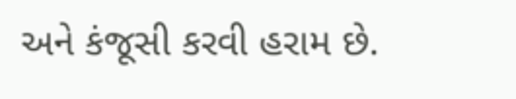અને કંજૂસી કરવી હરામ છે.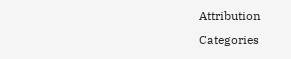Attribution
Categories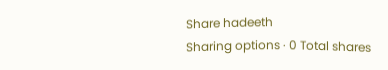Share hadeeth
Sharing options · 0 Total shares